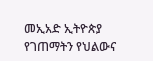መኢአድ ኢትዮጵያ የገጠማትን የህልውና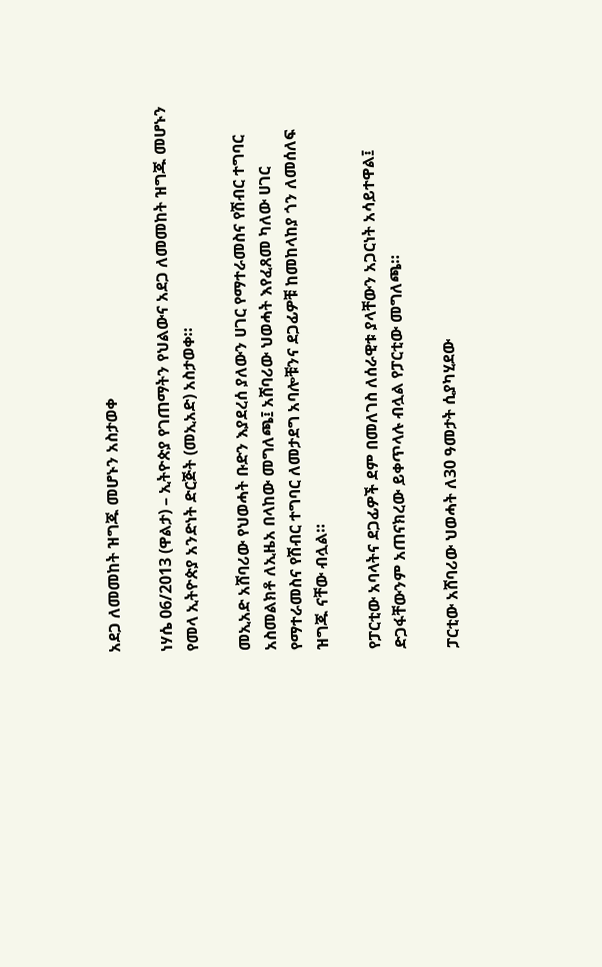አደጋ ለመመከት ዝግጁ መሆኑን አስታወቀ

ነሃሴ 06/2013 (ዋልታ) – ኢትዮጵያ የገጠማትን የህልውና አደጋ ለመመከት ዝግጁ መሆኑን የመላ ኢትዮጵያ አንድነት ድርጅት (መኢአድ) አስታወቀ።

መኢአድ አሸባሪው የህወሓት ቡድን እያደረሰ ያለውን ሀገር የማተራመስና የሽብር ተግባር አስመልክቶ ለኢዜአ በላከው መግለጫ፤ አሸባሪው ህወሓት እየፈጸመ ካለው ሀገር የማተራመስና የሽብር ተግባር ለመታደግ አባሎቹንና ደጋፊዎቹ ከመከላከያ ጎን ለመሰለፍ ዝግጁ ናቸው ብሏል።

የፓርቲው አባላትና ደጋፊዎች ደም በመለገስ ለሰራዊቱ ያላቸውን አጋርነት አሳይተዋል፤ ድጋፋቸውንም አጠናክረው ይቀጥላሉ ብሏል የፓርቲው መግለጫ።

ፓርቲው አሸባሪው ህወሓት ለ30 ዓመታት ሲያካሂደው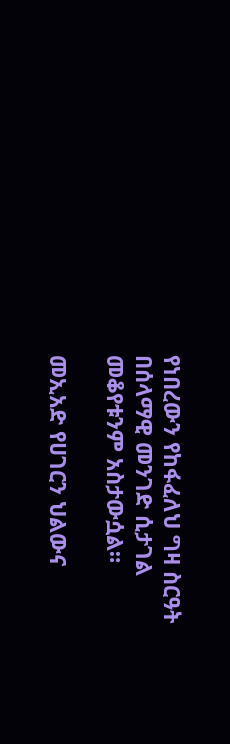የነበረውን የከፋፈለህ ግዛ ስርዓት በሰላማዊ መንገድ ሲታገል መቆየቱንም አስታውሷል።

መኢአድ የሀገርን ህልውና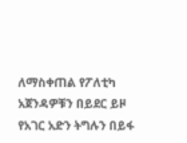ለማስቀጠል የፖለቲካ አጀንዳዎቹን በይደር ይዞ የአገር አድን ትግሉን በይፋ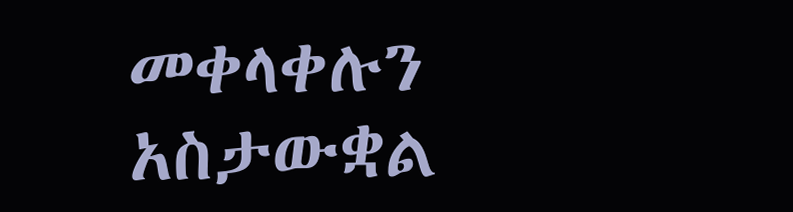መቀላቀሉን አስታውቋል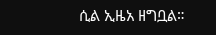ሲል ኢዜአ ዘግቧል።